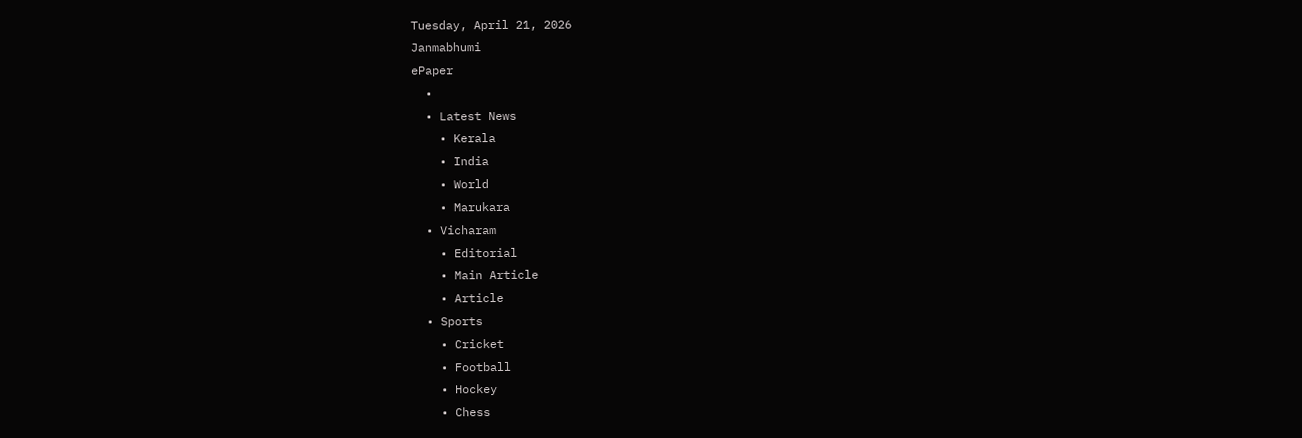Tuesday, April 21, 2026
Janmabhumi
ePaper
  •
  • Latest News
    • Kerala
    • India
    • World
    • Marukara
  • Vicharam
    • Editorial
    • Main Article
    • Article
  • Sports
    • Cricket
    • Football
    • Hockey
    • Chess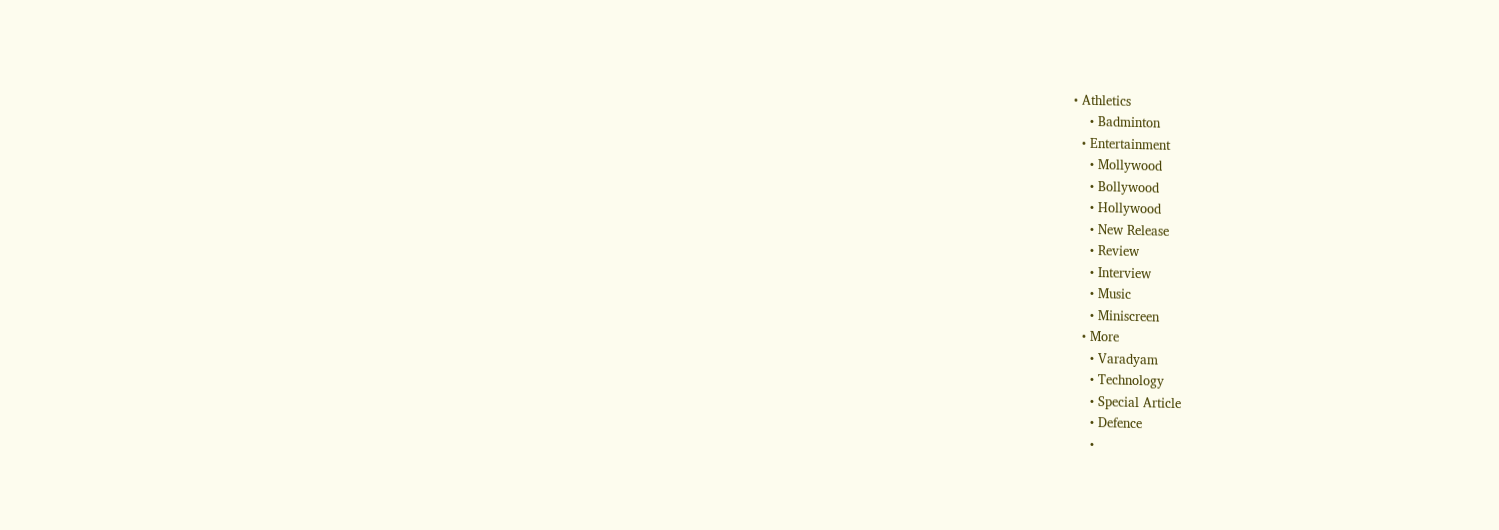• Athletics
    • Badminton
  • Entertainment
    • Mollywood
    • Bollywood
    • Hollywood
    • New Release
    • Review
    • Interview
    • Music
    • Miniscreen
  • More
    • Varadyam
    • Technology
    • Special Article
    • Defence
    •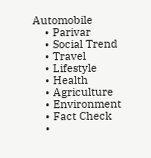Automobile
    • Parivar
    • Social Trend
    • Travel
    • Lifestyle
    • Health
    • Agriculture
    • Environment
    • Fact Check
    •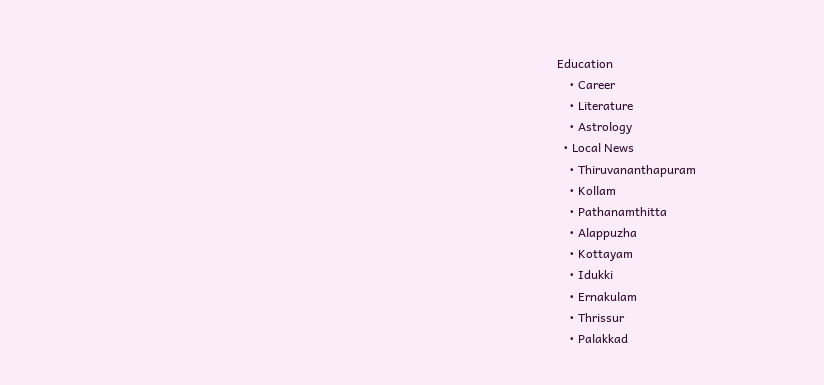Education
    • Career
    • Literature
    • Astrology
  • Local News
    • Thiruvananthapuram
    • Kollam
    • Pathanamthitta
    • Alappuzha
    • Kottayam
    • Idukki
    • Ernakulam
    • Thrissur
    • Palakkad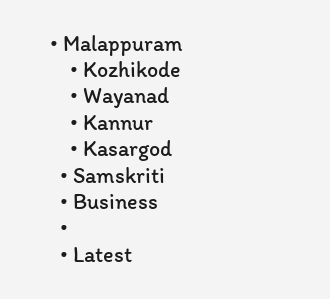• Malappuram
    • Kozhikode
    • Wayanad
    • Kannur
    • Kasargod
  • Samskriti
  • Business
  •
  • Latest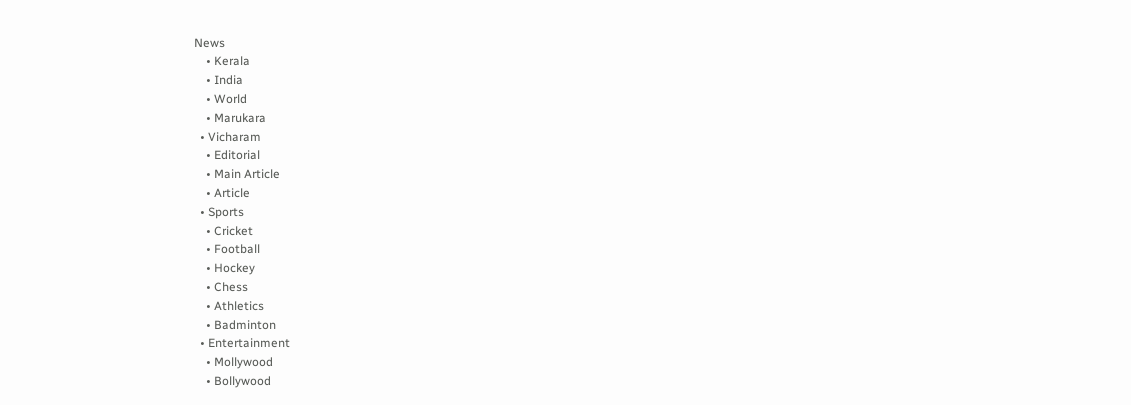News
    • Kerala
    • India
    • World
    • Marukara
  • Vicharam
    • Editorial
    • Main Article
    • Article
  • Sports
    • Cricket
    • Football
    • Hockey
    • Chess
    • Athletics
    • Badminton
  • Entertainment
    • Mollywood
    • Bollywood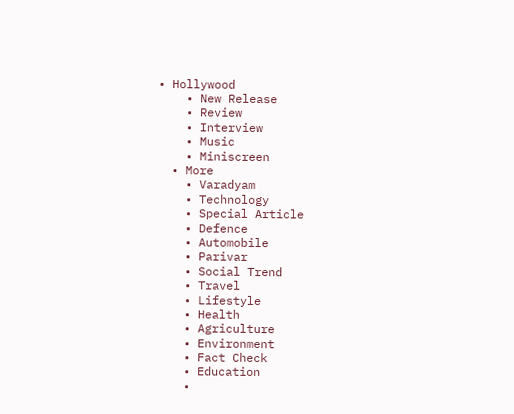• Hollywood
    • New Release
    • Review
    • Interview
    • Music
    • Miniscreen
  • More
    • Varadyam
    • Technology
    • Special Article
    • Defence
    • Automobile
    • Parivar
    • Social Trend
    • Travel
    • Lifestyle
    • Health
    • Agriculture
    • Environment
    • Fact Check
    • Education
    •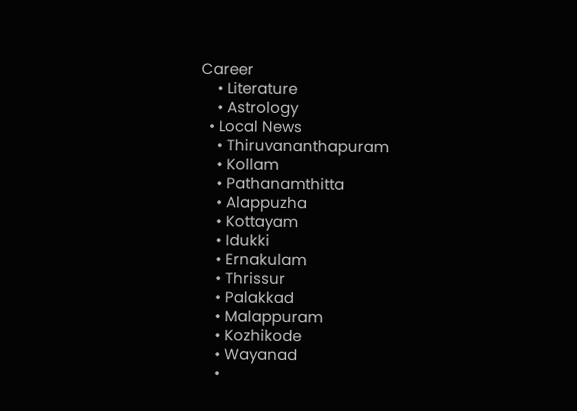Career
    • Literature
    • Astrology
  • Local News
    • Thiruvananthapuram
    • Kollam
    • Pathanamthitta
    • Alappuzha
    • Kottayam
    • Idukki
    • Ernakulam
    • Thrissur
    • Palakkad
    • Malappuram
    • Kozhikode
    • Wayanad
    •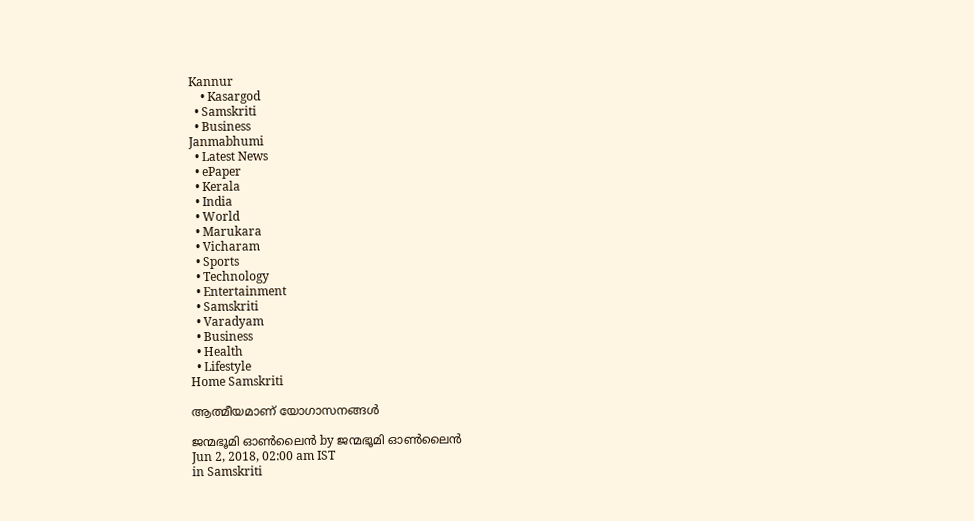Kannur
    • Kasargod
  • Samskriti
  • Business
Janmabhumi
  • Latest News
  • ePaper
  • Kerala
  • India
  • World
  • Marukara
  • Vicharam
  • Sports
  • Technology
  • Entertainment
  • Samskriti
  • Varadyam
  • Business
  • Health
  • Lifestyle
Home Samskriti

ആത്മീയമാണ് യോഗാസനങ്ങള്‍

ജന്മഭൂമി ഓണ്‍ലൈന്‍ by ജന്മഭൂമി ഓണ്‍ലൈന്‍
Jun 2, 2018, 02:00 am IST
in Samskriti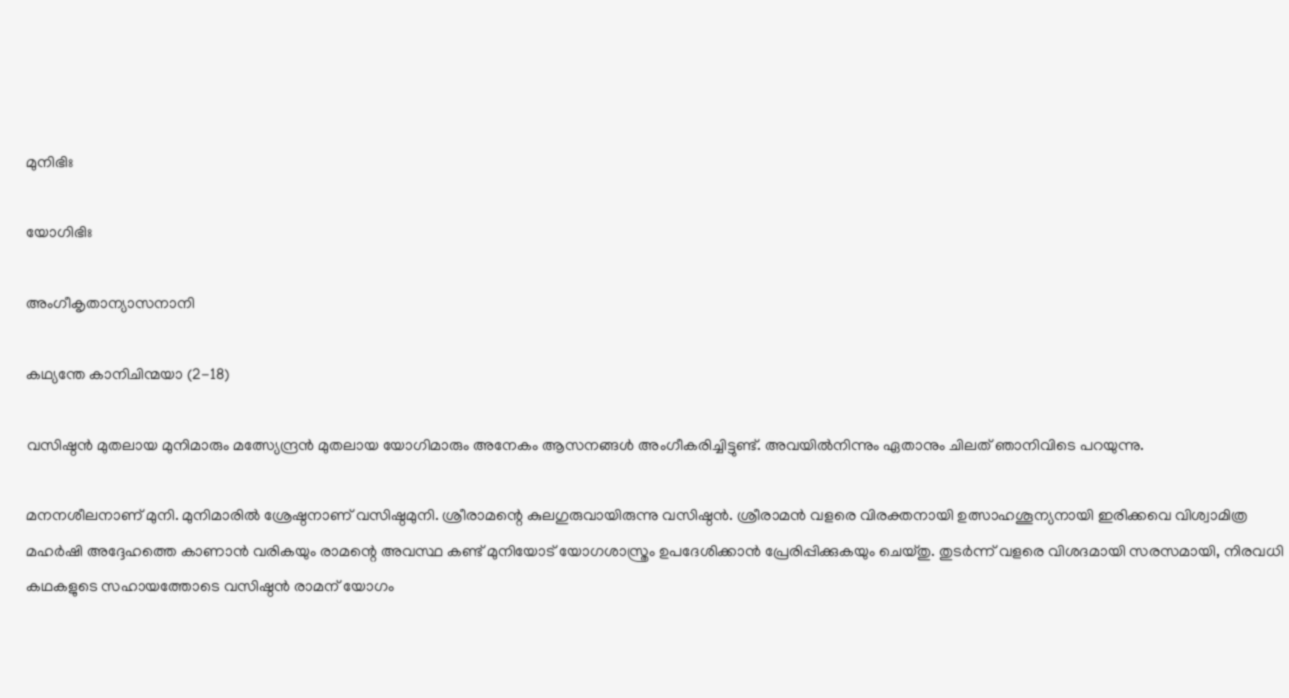മുനിഭിഃ

യോഗിഭിഃ

അംഗീകൃതാന്യാസനാനി

കഥ്യന്തേ കാനിചിന്മയാ (2-18)

വസിഷ്ഠന്‍ മുതലായ മുനിമാരും മത്സ്യേന്ദ്രന്‍ മുതലായ യോഗിമാരും അനേകം ആസനങ്ങള്‍ അംഗീകരിച്ചിട്ടുണ്ട്. അവയില്‍നിന്നും ഏതാനും ചിലത് ഞാനിവിടെ പറയുന്നു.

മനനശീലനാണ് മുനി. മുനിമാരില്‍ ശ്രേഷ്ഠനാണ് വസിഷ്ഠമുനി. ശ്രീരാമന്റെ കുലഗുരുവായിരുന്നു വസിഷ്ഠന്‍. ശ്രീരാമന്‍ വളരെ വിരക്തനായി ഉത്സാഹശൂന്യനായി ഇരിക്കവെ വിശ്വാമിത്ര മഹര്‍ഷി അദ്ദേഹത്തെ കാണാന്‍ വരികയും രാമന്റെ അവസ്ഥ കണ്ട് മുനിയോട് യോഗശാസ്ത്രം ഉപദേശിക്കാന്‍ പ്രേരിപ്പിക്കുകയും ചെയ്തു. തുടര്‍ന്ന് വളരെ വിശദമായി സരസമായി, നിരവധി കഥകളുടെ സഹായത്തോടെ വസിഷ്ഠന്‍ രാമന് യോഗം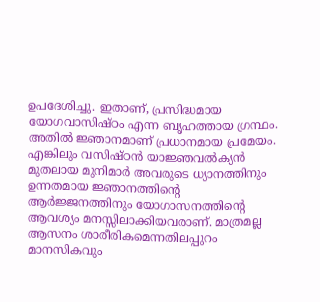ഉപദേശിച്ചു. ഇതാണ്, പ്രസിദ്ധമായ യോഗവാസിഷ്ഠം എന്ന ബൃഹത്തായ ഗ്രന്ഥം. അതില്‍ ജ്ഞാനമാണ് പ്രധാനമായ പ്രമേയം. എങ്കിലും വസിഷ്ഠന്‍ യാജ്ഞവല്‍ക്യന്‍ മുതലായ മുനിമാര്‍ അവരുടെ ധ്യാനത്തിനും ഉന്നതമായ ജ്ഞാനത്തിന്റെ ആര്‍ജ്ജനത്തിനും യോഗാസനത്തിന്റെ ആവശ്യം മനസ്സിലാക്കിയവരാണ്. മാത്രമല്ല ആസനം ശാരീരികമെന്നതിലപ്പുറം മാനസികവും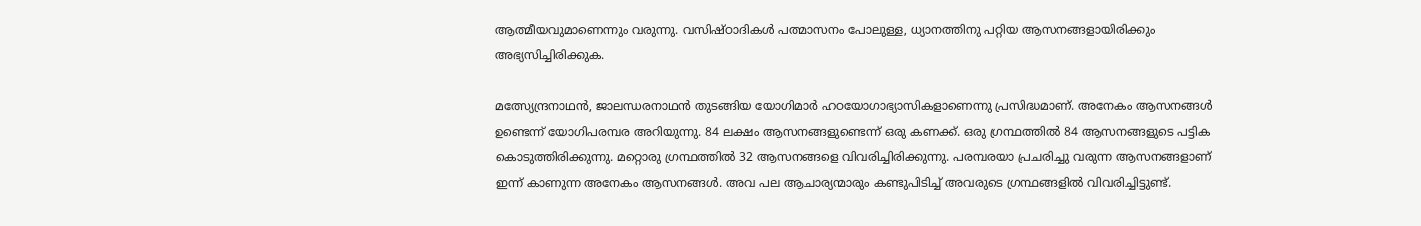ആത്മീയവുമാണെന്നും വരുന്നു. വസിഷ്ഠാദികള്‍ പത്മാസനം പോലുള്ള, ധ്യാനത്തിനു പറ്റിയ ആസനങ്ങളായിരിക്കും അഭ്യസിച്ചിരിക്കുക.

മത്സ്യേന്ദ്രനാഥന്‍, ജാലന്ധരനാഥന്‍ തുടങ്ങിയ യോഗിമാര്‍ ഹഠയോഗാഭ്യാസികളാണെന്നു പ്രസിദ്ധമാണ്. അനേകം ആസനങ്ങള്‍ ഉണ്ടെന്ന് യോഗിപരമ്പര അറിയുന്നു. 84 ലക്ഷം ആസനങ്ങളുണ്ടെന്ന് ഒരു കണക്ക്. ഒരു ഗ്രന്ഥത്തില്‍ 84 ആസനങ്ങളുടെ പട്ടിക കൊടുത്തിരിക്കുന്നു. മറ്റൊരു ഗ്രന്ഥത്തില്‍ 32 ആസനങ്ങളെ വിവരിച്ചിരിക്കുന്നു. പരമ്പരയാ പ്രചരിച്ചു വരുന്ന ആസനങ്ങളാണ് ഇന്ന് കാണുന്ന അനേകം ആസനങ്ങള്‍. അവ പല ആചാര്യന്മാരും കണ്ടുപിടിച്ച് അവരുടെ ഗ്രന്ഥങ്ങളില്‍ വിവരിച്ചിട്ടുണ്ട്.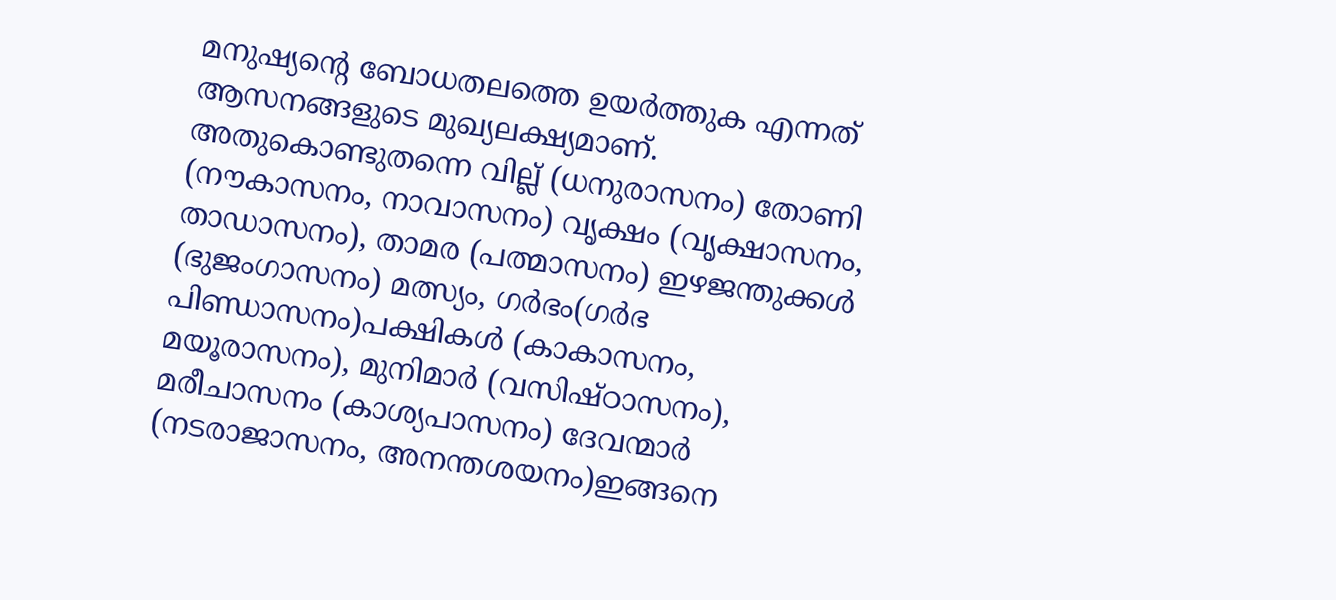മനുഷ്യന്റെ ബോധതലത്തെ ഉയര്‍ത്തുക എന്നത് ആസനങ്ങളുടെ മുഖ്യലക്ഷ്യമാണ്. അതുകൊണ്ടുതന്നെ വില്ല് (ധനുരാസനം) തോണി (നൗകാസനം, നാവാസനം) വൃക്ഷം (വൃക്ഷാസനം, താഡാസനം), താമര (പത്മാസനം) ഇഴജന്തുക്കള്‍ (ഭുജംഗാസനം) മത്സ്യം, ഗര്‍ഭം(ഗര്‍ഭ പിണ്ഡാസനം)പക്ഷികള്‍ (കാകാസനം, മയൂരാസനം), മുനിമാര്‍ (വസിഷ്ഠാസനം), മരീചാസനം (കാശ്യപാസനം) ദേവന്മാര്‍ (നടരാജാസനം, അനന്തശയനം)ഇങ്ങനെ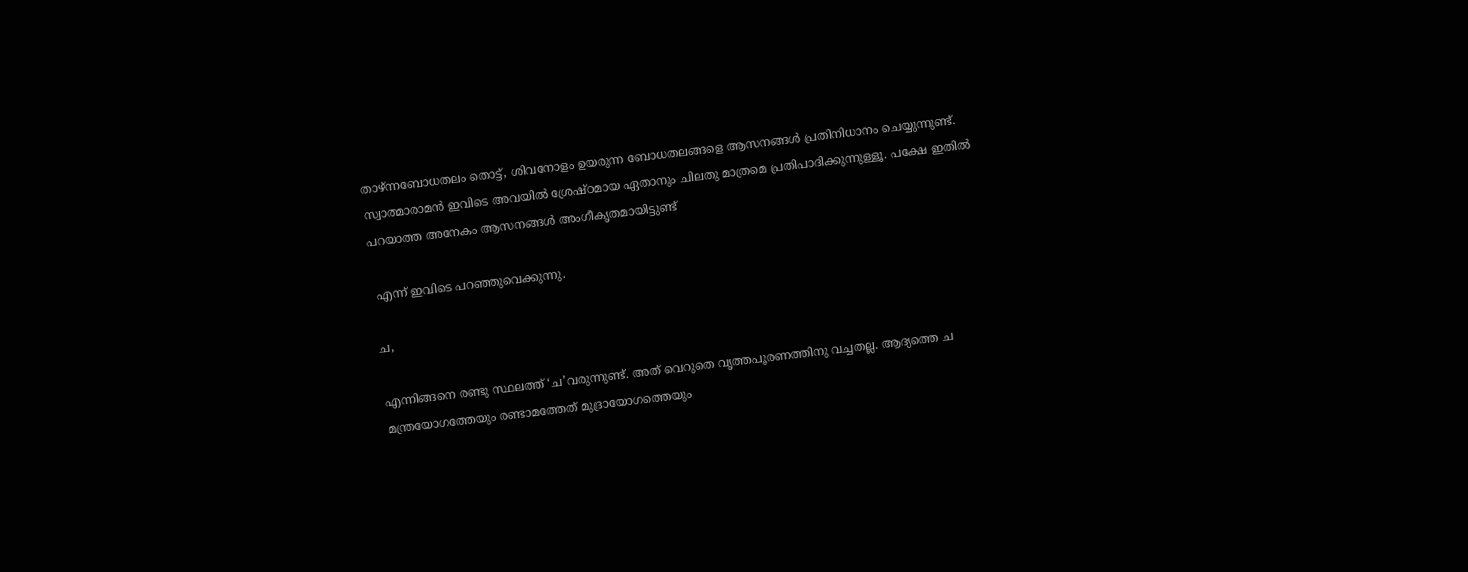താഴ്ന്നബോധതലം തൊട്ട്, ശിവനോളം ഉയരുന്ന ബോധതലങ്ങളെ ആസനങ്ങള്‍ പ്രതിനിധാനം ചെയ്യുന്നുണ്ട്. സ്വാത്മാരാമന്‍ ഇവിടെ അവയില്‍ ശ്രേഷ്ഠമായ ഏതാനും ചിലതു മാത്രമെ പ്രതിപാദിക്കുന്നുള്ളൂ. പക്ഷേ ഇതില്‍ പറയാത്ത അനേകം ആസനങ്ങള്‍ അംഗീകൃതമായിട്ടുണ്ട്

 എന്ന് ഇവിടെ പറഞ്ഞുവെക്കുന്നു.

ച,

എന്നിങ്ങനെ രണ്ടു സ്ഥലത്ത് ‘ച’വരുന്നുണ്ട്. അത് വെറുതെ വൃത്തപൂരണത്തിനു വച്ചതല്ല. ആദ്യത്തെ ച മന്ത്രയോഗത്തേയും രണ്ടാമത്തേത് മുദ്രായോഗത്തെയും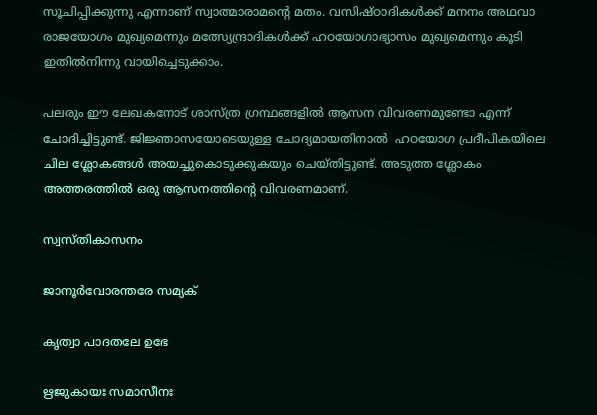സൂചിപ്പിക്കുന്നു എന്നാണ് സ്വാത്മാരാമന്റെ മതം. വസിഷ്ഠാദികള്‍ക്ക് മനനം അഥവാ രാജയോഗം മുഖ്യമെന്നും മത്സ്യേന്ദ്രാദികള്‍ക്ക് ഹഠയോഗാഭ്യാസം മുഖ്യമെന്നും കൂടി ഇതില്‍നിന്നു വായിച്ചെടുക്കാം.

പലരും ഈ ലേഖകനോട് ശാസ്ത്ര ഗ്രന്ഥങ്ങളില്‍ ആസന വിവരണമുണ്ടോ എന്ന് ചോദിച്ചിട്ടുണ്ട്. ജിജ്ഞാസയോടെയുള്ള ചോദ്യമായതിനാല്‍  ഹഠയോഗ പ്രദീപികയിലെ ചില ശ്ലോകങ്ങള്‍ അയച്ചുകൊടുക്കുകയും ചെയ്തിട്ടുണ്ട്. അടുത്ത ശ്ലോകം അത്തരത്തില്‍ ഒരു ആസനത്തിന്റെ വിവരണമാണ്.

സ്വസ്തികാസനം

ജാനൂര്‍വോരന്തരേ സമ്യക്

കൃത്വാ പാദതലേ ഉഭേ

ഋജുകായഃ സമാസീനഃ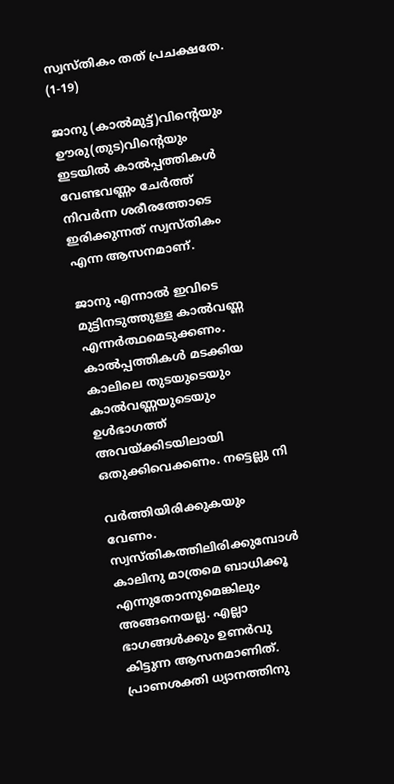സ്വസ്തികം തത് പ്രചക്ഷതേ. (1-19)

ജാനു (കാല്‍മുട്ട്)വിന്റെയും ഊരു(തുട)വിന്റെയും ഇടയില്‍ കാല്‍പ്പത്തികള്‍ വേണ്ടവണ്ണം ചേര്‍ത്ത് നിവര്‍ന്ന ശരീരത്തോടെ ഇരിക്കുന്നത് സ്വസ്തികം എന്ന ആസനമാണ്.

ജാനു എന്നാല്‍ ഇവിടെ മുട്ടിനടുത്തുള്ള കാല്‍വണ്ണ എന്നര്‍ത്ഥമെടുക്കണം. കാല്‍പ്പത്തികള്‍ മടക്കിയ കാലിലെ തുടയുടെയും കാല്‍വണ്ണയുടെയും  ഉള്‍ഭാഗത്ത് അവയ്‌ക്കിടയിലായി ഒതുക്കിവെക്കണം. നട്ടെല്ലു നി

വര്‍ത്തിയിരിക്കുകയും വേണം. സ്വസ്തികത്തിലിരിക്കുമ്പോള്‍ കാലിനു മാത്രമെ ബാധിക്കൂ എന്നുതോന്നുമെങ്കിലും അങ്ങനെയല്ല. എല്ലാ ഭാഗങ്ങള്‍ക്കും ഉണര്‍വു കിട്ടുന്ന ആസനമാണിത്. പ്രാണശക്തി ധ്യാനത്തിനു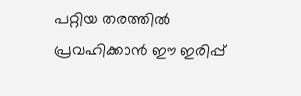പറ്റിയ തരത്തില്‍ പ്രവഹിക്കാന്‍ ഈ ഇരിപ്പ്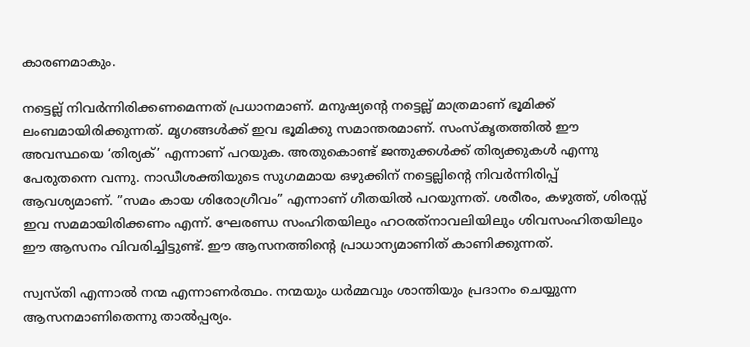കാരണമാകും.

നട്ടെല്ല് നിവര്‍ന്നിരിക്കണമെന്നത് പ്രധാനമാണ്. മനുഷ്യന്റെ നട്ടെല്ല് മാത്രമാണ് ഭൂമിക്ക് ലംബമായിരിക്കുന്നത്. മൃഗങ്ങള്‍ക്ക് ഇവ ഭൂമിക്കു സമാന്തരമാണ്. സംസ്‌കൃതത്തില്‍ ഈ അവസ്ഥയെ ‘തിര്യക്’ എന്നാണ് പറയുക. അതുകൊണ്ട് ജന്തുക്കള്‍ക്ക് തിര്യക്കുകള്‍ എന്നു പേരുതന്നെ വന്നു. നാഡീശക്തിയുടെ സുഗമമായ ഒഴുക്കിന് നട്ടെല്ലിന്റെ നിവര്‍ന്നിരിപ്പ് ആവശ്യമാണ്. ”സമം കായ ശിരോഗ്രീവം” എന്നാണ് ഗീതയില്‍ പറയുന്നത്. ശരീരം, കഴുത്ത്, ശിരസ്സ് ഇവ സമമായിരിക്കണം എന്ന്. ഘേരണ്ഡ സംഹിതയിലും ഹഠരത്‌നാവലിയിലും ശിവസംഹിതയിലും ഈ ആസനം വിവരിച്ചിട്ടുണ്ട്. ഈ ആസനത്തിന്റെ പ്രാധാന്യമാണിത് കാണിക്കുന്നത്.

സ്വസ്തി എന്നാല്‍ നന്മ എന്നാണര്‍ത്ഥം. നന്മയും ധര്‍മ്മവും ശാന്തിയും പ്രദാനം ചെയ്യുന്ന ആസനമാണിതെന്നു താല്‍പ്പര്യം.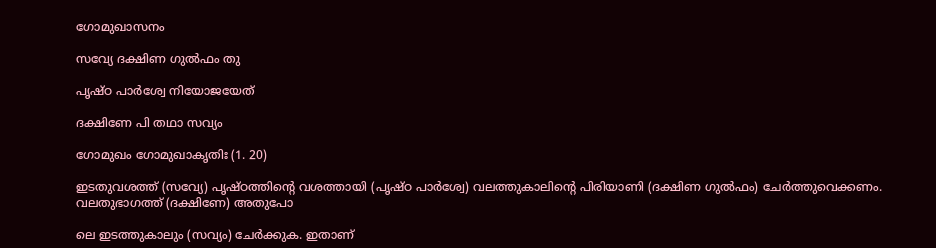ഗോമുഖാസനം

സവ്യേ ദക്ഷിണ ഗുല്‍ഫം തു

പൃഷ്ഠ പാര്‍ശ്വേ നിയോജയേത്

ദക്ഷിണേ പി തഥാ സവ്യം

ഗോമുഖം ഗോമുഖാകൃതിഃ (1. 20)

ഇടതുവശത്ത് (സവ്യേ) പൃഷ്ഠത്തിന്റെ വശത്തായി (പൃഷ്ഠ പാര്‍ശ്വേ) വലത്തുകാലിന്റെ പിരിയാണി (ദക്ഷിണ ഗുല്‍ഫം) ചേര്‍ത്തുവെക്കണം. വലതുഭാഗത്ത് (ദക്ഷിണേ) അതുപോ

ലെ ഇടത്തുകാലും (സവ്യം) ചേര്‍ക്കുക. ഇതാണ്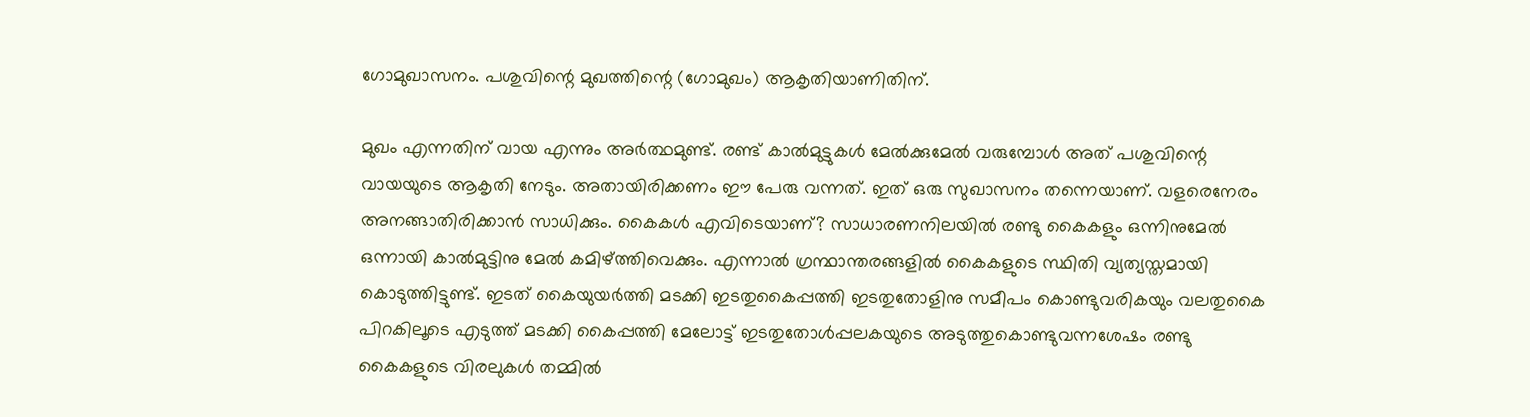ഗോമുഖാസനം. പശുവിന്റെ മുഖത്തിന്റെ (ഗോമുഖം) ആകൃതിയാണിതിന്.

മുഖം എന്നതിന് വായ എന്നും അര്‍ത്ഥമുണ്ട്. രണ്ട് കാല്‍മുട്ടുകള്‍ മേല്‍ക്കുമേല്‍ വരുമ്പോള്‍ അത് പശുവിന്റെ വായയുടെ ആകൃതി നേടും. അതായിരിക്കണം ഈ പേരു വന്നത്. ഇത് ഒരു സുഖാസനം തന്നെയാണ്. വളരെനേരം അനങ്ങാതിരിക്കാന്‍ സാധിക്കും. കൈകള്‍ എവിടെയാണ്? സാധാരണനിലയില്‍ രണ്ടു കൈകളും ഒന്നിനുമേല്‍ ഒന്നായി കാല്‍മുട്ടിനു മേല്‍ കമിഴ്‌ത്തിവെക്കും. എന്നാല്‍ ഗ്രന്ഥാന്തരങ്ങളില്‍ കൈകളുടെ സ്ഥിതി വ്യത്യസ്തമായി കൊടുത്തിട്ടുണ്ട്. ഇടത് കൈയുയര്‍ത്തി മടക്കി ഇടതുകൈപ്പത്തി ഇടതുതോളിനു സമീപം കൊണ്ടുവരികയും വലതുകൈ പിറകിലൂടെ എടുത്ത് മടക്കി കൈപ്പത്തി മേലോട്ട് ഇടതുതോള്‍പ്പലകയുടെ അടുത്തുകൊണ്ടുവന്നശേഷം രണ്ടു കൈകളുടെ വിരലുകള്‍ തമ്മില്‍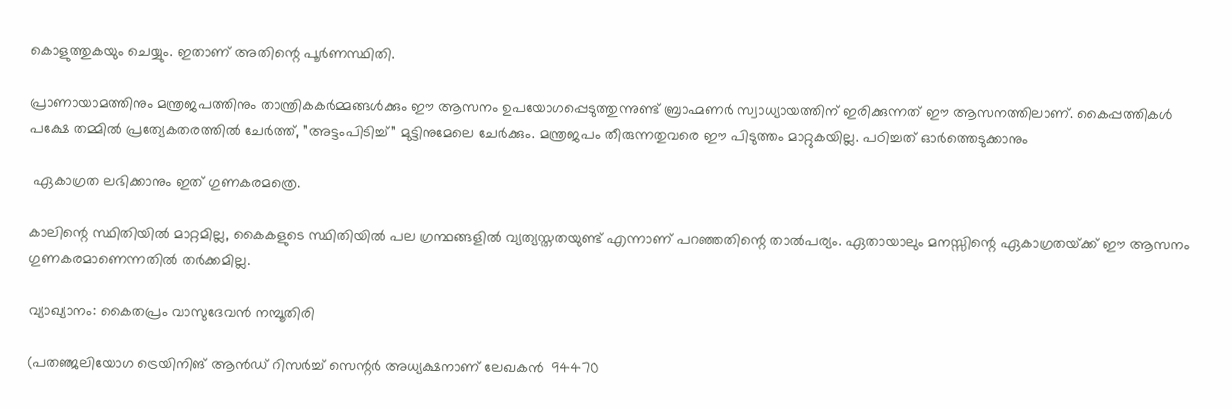കൊളുത്തുകയും ചെയ്യും. ഇതാണ് അതിന്റെ പൂര്‍ണസ്ഥിതി.

പ്രാണായാമത്തിനും മന്ത്രജപത്തിനും താന്ത്രികകര്‍മ്മങ്ങള്‍ക്കും ഈ ആസനം ഉപയോഗപ്പെടുത്തുന്നുണ്ട് ബ്രാഹ്മണര്‍ സ്വാധ്യായത്തിന് ഇരിക്കുന്നത് ഈ ആസനത്തിലാണ്. കൈപ്പത്തികള്‍ പക്ഷേ തമ്മില്‍ പ്രത്യേകതരത്തില്‍ ചേര്‍ത്ത്, ”അട്ടംപിടിച്ച്” മുട്ടിനുമേലെ ചേര്‍ക്കും. മന്ത്രജപം തീരുന്നതുവരെ ഈ പിടുത്തം മാറ്റുകയില്ല. പഠിച്ചത് ഓര്‍ത്തെടുക്കാനും

 ഏകാഗ്രത ലഭിക്കാനും ഇത് ഗുണകരമത്രെ.

കാലിന്റെ സ്ഥിതിയില്‍ മാറ്റമില്ല, കൈകളുടെ സ്ഥിതിയില്‍ പല ഗ്രന്ഥങ്ങളില്‍ വ്യത്യസ്തതയുണ്ട് എന്നാണ് പറഞ്ഞതിന്റെ താല്‍പര്യം. ഏതായാലും മനസ്സിന്റെ ഏകാഗ്രതയ്‌ക്ക് ഈ ആസനം ഗുണകരമാണെന്നതില്‍ തര്‍ക്കമില്ല.

വ്യാഖ്യാനം: കൈതപ്രം വാസുദേവന്‍ നമ്പൂതിരി

(പതഞ്ജലിയോഗ ട്രെയിനിങ് ആന്‍ഡ് റിസര്‍ച്ച് സെന്റര്‍ അധ്യക്ഷനാണ് ലേഖകന്‍  94470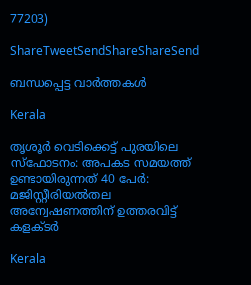77203)

ShareTweetSendShareShareSend

ബന്ധപ്പെട്ട വാര്‍ത്തകള്‍

Kerala

തൃശൂർ വെടിക്കെട്ട് പുരയിലെ സ്‌ഫോടനം: അപകട സമയത്ത് ഉണ്ടായിരുന്നത് 40 പേർ: മജിസ്റ്റീരിയൽതല അന്വേഷണത്തിന് ഉത്തരവിട്ട് കളക്ടർ

Kerala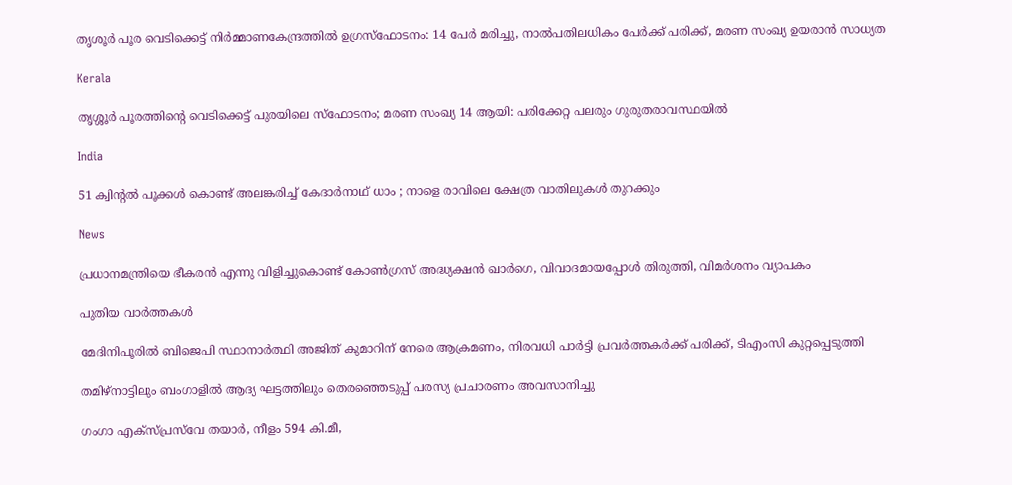തൃശൂർ പൂര വെടിക്കെട്ട് നിർമ്മാണകേന്ദ്രത്തിൽ ഉഗ്രസ്ഫോടനം: 14 പേർ മരിച്ചു, നാൽപതിലധികം പേർക്ക് പരിക്ക്, മരണ സംഖ്യ ഉയരാൻ സാധ്യത

Kerala

തൃശ്ശൂർ പൂരത്തിന്റെ വെടിക്കെട്ട് പുരയിലെ സ്ഫോടനം; മരണ സംഖ്യ 14 ആയി: പരിക്കേറ്റ പലരും ഗുരുതരാവസ്ഥയിൽ

India

51 ക്വിന്റൽ പൂക്കൾ കൊണ്ട് അലങ്കരിച്ച് കേദാർനാഥ് ധാം ; നാളെ രാവിലെ ക്ഷേത്ര വാതിലുകൾ തുറക്കും

News

പ്രധാനമന്ത്രിയെ ഭീകരൻ എന്നു വിളിച്ചുകൊണ്ട് കോൺഗ്രസ് അദ്ധ്യക്ഷൻ ഖാർഗെ, വിവാദമായപ്പോൾ തിരുത്തി, വിമർശനം വ്യാപകം

പുതിയ വാര്‍ത്തകള്‍

മേദിനിപൂരിൽ ബിജെപി സ്ഥാനാർത്ഥി അജിത് കുമാറിന് നേരെ ആക്രമണം, നിരവധി പാർട്ടി പ്രവർത്തകർക്ക് പരിക്ക്, ടിഎംസി കുറ്റപ്പെടുത്തി

തമിഴ്‌നാട്ടിലും ബംഗാളിൽ ആദ്യ ഘട്ടത്തിലും തെരഞ്ഞെടുപ്പ് പരസ്യ പ്രചാരണം അവസാനിച്ചു

ഗംഗാ എക്‌സ്പ്രസ്‌വേ തയാർ, നീളം 594 കി.മീ,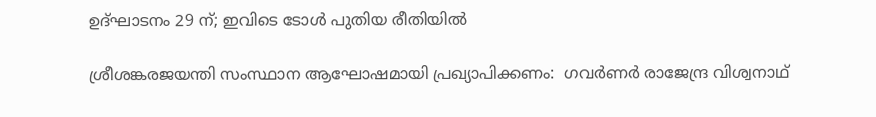ഉദ്ഘാടനം 29 ന്; ഇവിടെ ടോൾ പുതിയ രീതിയിൽ

ശ്രീശങ്കരജയന്തി സംസ്ഥാന ആഘോഷമായി പ്രഖ്യാപിക്കണം:  ഗവര്‍ണര്‍ രാജേന്ദ്ര വിശ്വനാഥ്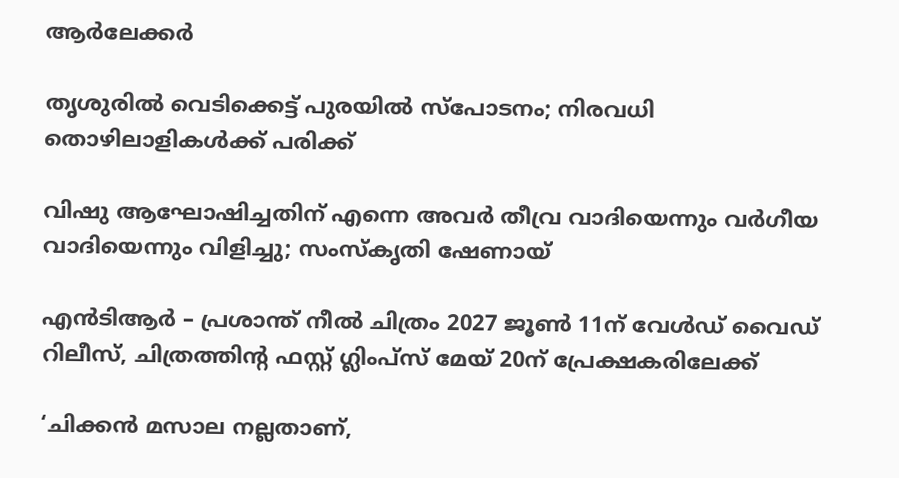ആര്‍ലേക്കര്‍

തൃശുരിൽ വെടിക്കെട്ട് പുരയിൽ സ്പോടനം; നിരവധി തൊഴിലാളികൾക്ക് പരിക്ക്

വിഷു ആഘോഷിച്ചതിന് എന്നെ അവർ തീവ്ര വാദിയെന്നും വർഗീയ വാദിയെന്നും വിളിച്ചു; സംസ്‌കൃതി ഷേണായ്

എന്‍ടിആർ – പ്രശാന്ത് നീല്‍ ചിത്രം 2027 ജൂൺ 11ന് വേൾഡ് വൈഡ് റിലീസ്‌, ചിത്രത്തിന്റ ഫസ്റ്റ് ഗ്ലിംപ്സ് മേയ്‌ 20ന് പ്രേക്ഷകരിലേക്ക്

‘ചിക്കൻ മസാല നല്ലതാണ്,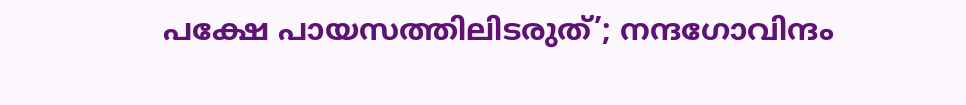പക്ഷേ പായസത്തിലിടരുത്’; നന്ദഗോവിന്ദം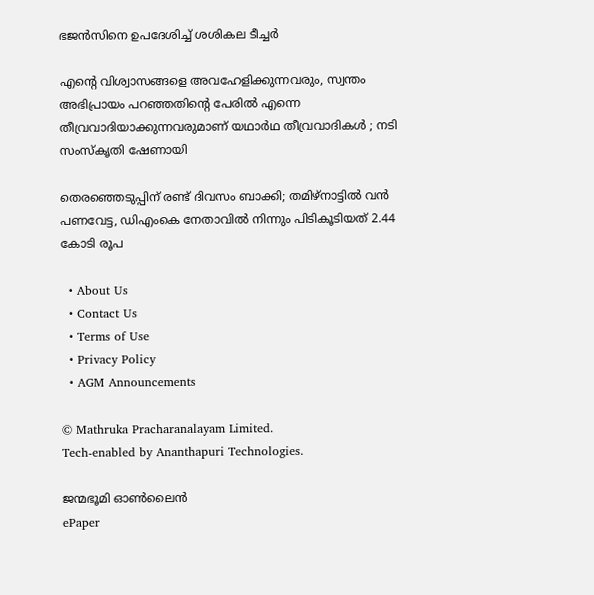ഭജൻസിനെ ഉപദേശിച്ച് ശശികല ടീച്ചർ

എന്റെ വിശ്വാസങ്ങളെ അവഹേളിക്കുന്നവരും, സ്വന്തം അഭിപ്രായം പറഞ്ഞതിന്റെ പേരിൽ എന്നെ തീവ്രവാദിയാക്കുന്നവരുമാണ് യഥാർഥ തീവ്രവാദികൾ ; നടി സംസ്കൃതി ഷേണായി

തെരഞ്ഞെടുപ്പിന് രണ്ട് ദിവസം ബാക്കി; തമിഴ്നാട്ടിൽ വൻ പണവേട്ട, ഡിഎംകെ നേതാവിൽ നിന്നും പിടികൂടിയത് 2.44 കോടി രൂപ

  • About Us
  • Contact Us
  • Terms of Use
  • Privacy Policy
  • AGM Announcements

© Mathruka Pracharanalayam Limited.
Tech-enabled by Ananthapuri Technologies.

ജന്മഭൂമി ഓണ്‍ലൈന്‍
ePaper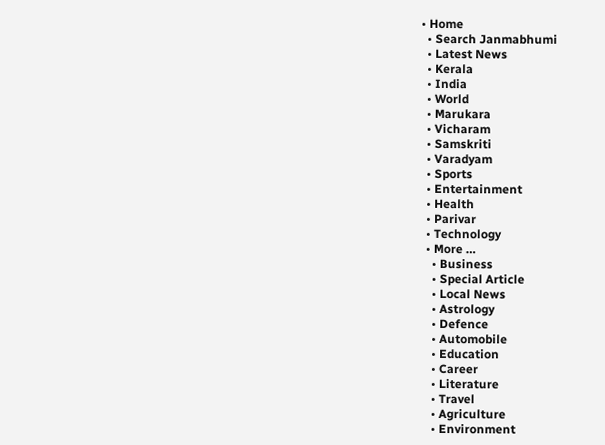• Home
  • Search Janmabhumi
  • Latest News
  • Kerala
  • India
  • World
  • Marukara
  • Vicharam
  • Samskriti
  • Varadyam
  • Sports
  • Entertainment
  • Health
  • Parivar
  • Technology
  • More …
    • Business
    • Special Article
    • Local News
    • Astrology
    • Defence
    • Automobile
    • Education
    • Career
    • Literature
    • Travel
    • Agriculture
    • Environment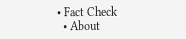• Fact Check
  • About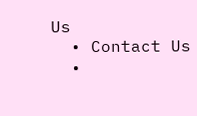Us
  • Contact Us
  •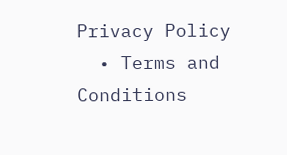Privacy Policy
  • Terms and Conditions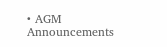• AGM Announcements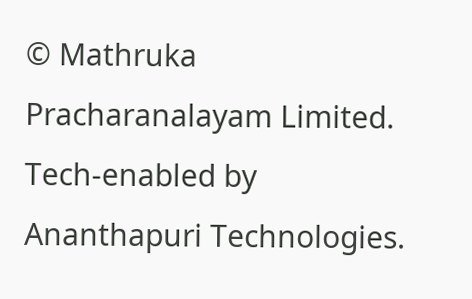© Mathruka Pracharanalayam Limited.
Tech-enabled by Ananthapuri Technologies.